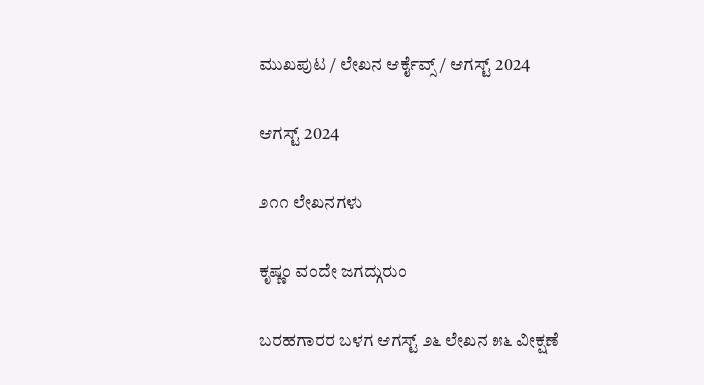ಮುಖಪುಟ / ಲೇಖನ ಆರ್ಕೈವ್ಸ್ / ಆಗಸ್ಟ್ 2024

ಆಗಸ್ಟ್ 2024

೨೧೧ ಲೇಖನಗಳು

ಕೃಷ್ಣಂ ವಂದೇ ಜಗದ್ಗುರುಂ

ಬರಹಗಾರರ ಬಳಗ ಆಗಸ್ಟ್ ೨೬ ಲೇಖನ ೫೬ ವೀಕ್ಷಣೆ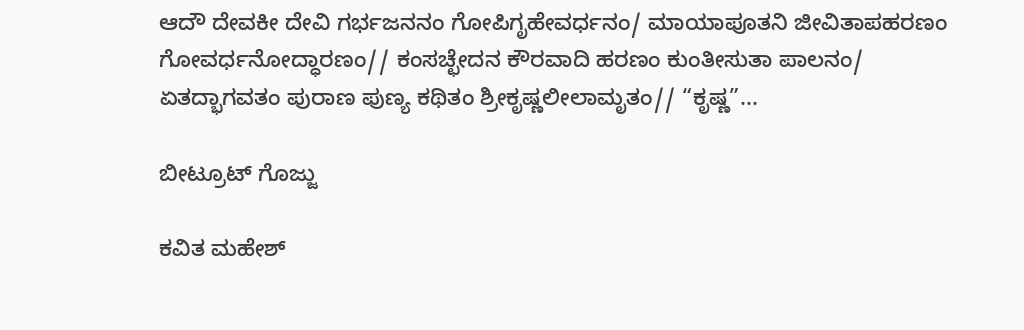ಆದೌ ದೇವಕೀ ದೇವಿ ಗರ್ಭಜನನಂ ಗೋಪಿಗೃಹೇವರ್ಧನಂ/ ಮಾಯಾಪೂತನಿ ಜೀವಿತಾಪಹರಣಂ ಗೋವರ್ಧನೋದ್ಧಾರಣಂ// ಕಂಸಚ್ಛೇದನ ಕೌರವಾದಿ ಹರಣಂ ಕುಂತೀಸುತಾ ಪಾಲನಂ/ ಏತದ್ಭಾಗವತಂ ಪುರಾಣ ಪುಣ್ಯ ಕಥಿತಂ ಶ್ರೀಕೃಷ್ಣಲೀಲಾಮೃತಂ// “ಕೃಷ್ಣ”...

ಬೀಟ್ರೂಟ್ ಗೊಜ್ಜು

ಕವಿತ ಮಹೇಶ್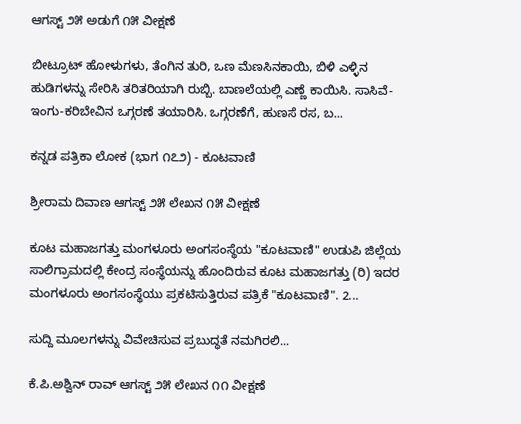ಆಗಸ್ಟ್ ೨೫ ಅಡುಗೆ ೧೫ ವೀಕ್ಷಣೆ

ಬೀಟ್ರೂಟ್ ಹೋಳುಗಳು, ತೆಂಗಿನ ತುರಿ, ಒಣ ಮೆಣಸಿನಕಾಯಿ, ಬಿಳಿ ಎಳ್ಳಿನ ಹುಡಿಗಳನ್ನು ಸೇರಿಸಿ ತರಿತರಿಯಾಗಿ ರುಬ್ಬಿ. ಬಾಣಲೆಯಲ್ಲಿ ಎಣ್ಣೆ ಕಾಯಿಸಿ. ಸಾಸಿವೆ-ಇಂಗು-ಕರಿಬೇವಿನ ಒಗ್ಗರಣೆ ತಯಾರಿಸಿ. ಒಗ್ಗರಣೆಗೆ, ಹುಣಸೆ ರಸ, ಬ...

ಕನ್ನಡ ಪತ್ರಿಕಾ ಲೋಕ (ಭಾಗ ೧೭೨) - ಕೂಟವಾಣಿ

ಶ್ರೀರಾಮ ದಿವಾಣ ಆಗಸ್ಟ್ ೨೫ ಲೇಖನ ೧೫ ವೀಕ್ಷಣೆ

ಕೂಟ ಮಹಾಜಗತ್ತು ಮಂಗಳೂರು ಅಂಗಸಂಸ್ಥೆಯ "ಕೂಟವಾಣಿ" ಉಡುಪಿ ಜಿಲ್ಲೆಯ ಸಾಲಿಗ್ರಾಮದಲ್ಲಿ ಕೇಂದ್ರ ಸಂಸ್ಥೆಯನ್ನು ಹೊಂದಿರುವ ಕೂಟ ಮಹಾಜಗತ್ತು (ರಿ) ಇದರ ಮಂಗಳೂರು ಅಂಗಸಂಸ್ಥೆಯು ಪ್ರಕಟಿಸುತ್ತಿರುವ ಪತ್ರಿಕೆ "ಕೂಟವಾಣಿ". 2...

ಸುದ್ದಿ ಮೂಲಗಳನ್ನು ವಿವೇಚಿಸುವ ಪ್ರಬುದ್ಧತೆ ನಮಗಿರಲಿ...

ಕೆ.ಪಿ.ಅಶ್ವಿನ್ ರಾವ್ ಆಗಸ್ಟ್ ೨೫ ಲೇಖನ ೧೧ ವೀಕ್ಷಣೆ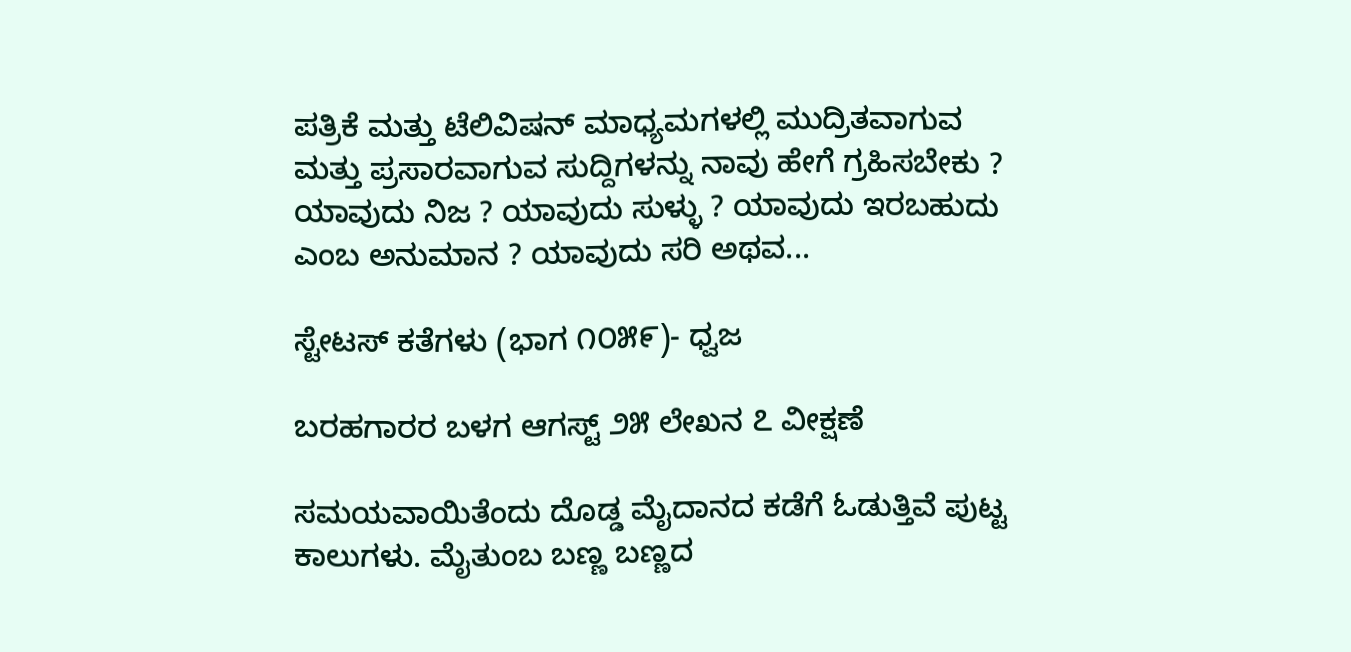ಪತ್ರಿಕೆ ಮತ್ತು ಟೆಲಿವಿಷನ್ ಮಾಧ್ಯಮಗಳಲ್ಲಿ ಮುದ್ರಿತವಾಗುವ ಮತ್ತು ಪ್ರಸಾರವಾಗುವ ಸುದ್ದಿಗಳನ್ನು ನಾವು ಹೇಗೆ ಗ್ರಹಿಸಬೇಕು ?  ಯಾವುದು ನಿಜ ? ಯಾವುದು ಸುಳ್ಳು ? ಯಾವುದು ಇರಬಹುದು ಎಂಬ ಅನುಮಾನ ? ಯಾವುದು ಸರಿ ಅಥವ...

ಸ್ಟೇಟಸ್ ಕತೆಗಳು (ಭಾಗ ೧೦೫೯)- ಧ್ವಜ

ಬರಹಗಾರರ ಬಳಗ ಆಗಸ್ಟ್ ೨೫ ಲೇಖನ ೭ ವೀಕ್ಷಣೆ

ಸಮಯವಾಯಿತೆಂದು ದೊಡ್ಡ ಮೈದಾನದ ಕಡೆಗೆ ಓಡುತ್ತಿವೆ ಪುಟ್ಟ ಕಾಲುಗಳು. ಮೈತುಂಬ ಬಣ್ಣ ಬಣ್ಣದ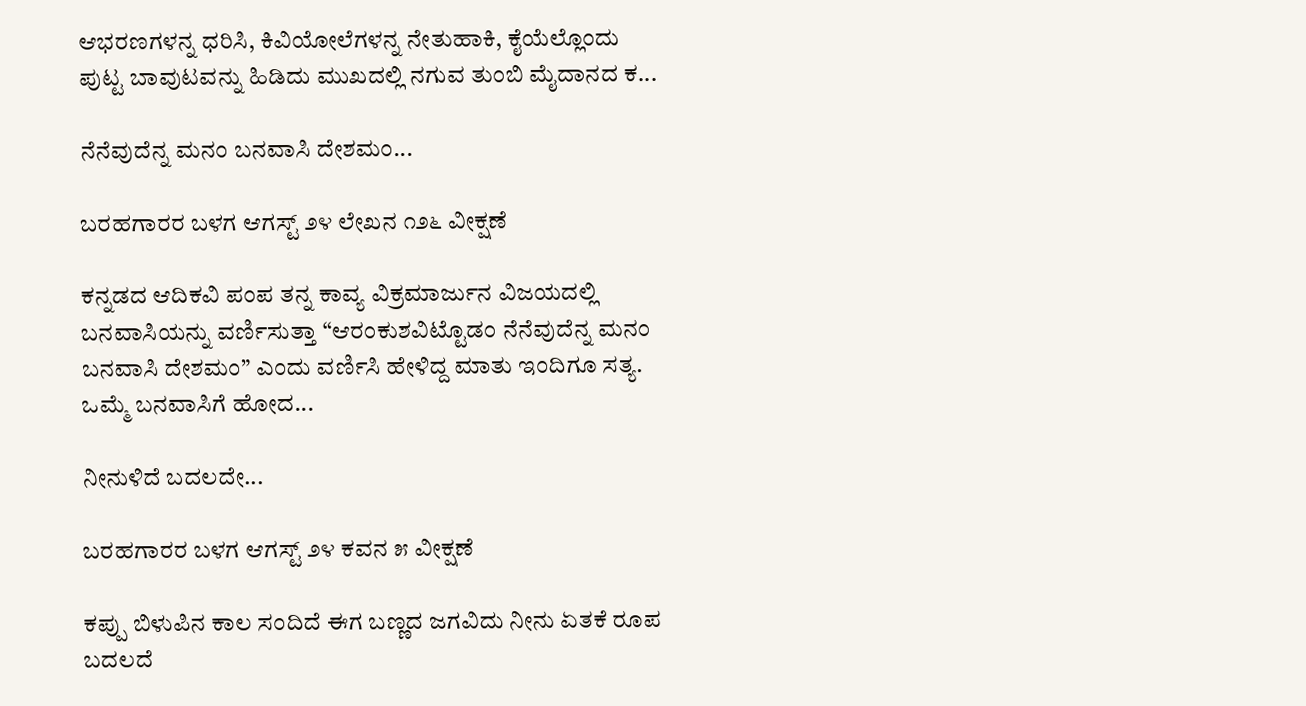ಆಭರಣಗಳನ್ನ ಧರಿಸಿ, ಕಿವಿಯೋಲೆಗಳನ್ನ ನೇತುಹಾಕಿ, ಕೈಯೆಲ್ಲೊಂದು ಪುಟ್ಟ ಬಾವುಟವನ್ನು ಹಿಡಿದು ಮುಖದಲ್ಲಿ ನಗುವ ತುಂಬಿ ಮೈದಾನದ ಕ...

ನೆನೆವುದೆನ್ನ ಮನಂ ಬನವಾಸಿ ದೇಶಮಂ...

ಬರಹಗಾರರ ಬಳಗ ಆಗಸ್ಟ್ ೨೪ ಲೇಖನ ೧೨೬ ವೀಕ್ಷಣೆ

ಕನ್ನಡದ ಆದಿಕವಿ ಪಂಪ ತನ್ನ ಕಾವ್ಯ ವಿಕ್ರಮಾರ್ಜುನ ವಿಜಯದಲ್ಲಿ ಬನವಾಸಿಯನ್ನು ವರ್ಣಿಸುತ್ತಾ “ಆರಂಕುಶವಿಟ್ಟೊಡಂ ನೆನೆವುದೆನ್ನ ಮನಂ ಬನವಾಸಿ ದೇಶಮಂ” ಎಂದು ವರ್ಣಿಸಿ ಹೇಳಿದ್ದ ಮಾತು ಇಂದಿಗೂ ಸತ್ಯ. ಒಮ್ಮೆ ಬನವಾಸಿಗೆ ಹೋದ...

ನೀನುಳಿದೆ ಬದಲದೇ...

ಬರಹಗಾರರ ಬಳಗ ಆಗಸ್ಟ್ ೨೪ ಕವನ ೫ ವೀಕ್ಷಣೆ

ಕಪ್ಪು ಬಿಳುಪಿನ ಕಾಲ ಸಂದಿದೆ ಈಗ ಬಣ್ಣದ ಜಗವಿದು ನೀನು ಏತಕೆ ರೂಪ ಬದಲದೆ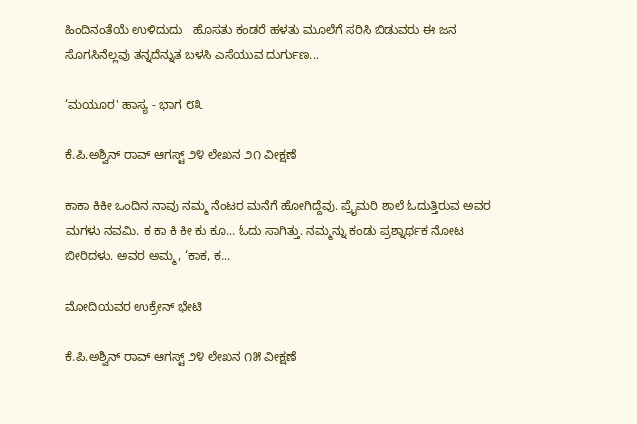ಹಿಂದಿನಂತೆಯೆ ಉಳಿದುದು   ಹೊಸತು ಕಂಡರೆ ಹಳತು ಮೂಲೆಗೆ ಸರಿಸಿ ಬಿಡುವರು ಈ ಜನ ಸೊಗಸಿನೆಲ್ಲವು ತನ್ನದೆನ್ನುತ ಬಳಸಿ ಎಸೆಯುವ ದುರ್ಗುಣ...

‘ಮಯೂರ' ಹಾಸ್ಯ - ಭಾಗ ೮೩

ಕೆ.ಪಿ.ಅಶ್ವಿನ್ ರಾವ್ ಆಗಸ್ಟ್ ೨೪ ಲೇಖನ ೨೧ ವೀಕ್ಷಣೆ

ಕಾಕಾ ಕಿಕೀ ಒಂದಿನ ನಾವು ನಮ್ಮ ನೆಂಟರ ಮನೆಗೆ ಹೋಗಿದ್ದೆವು. ಪ್ರೈಮರಿ ಶಾಲೆ ಓದುತ್ತಿರುವ ಅವರ ಮಗಳು ನವಮಿ. ಕ ಕಾ ಕಿ ಕೀ ಕು ಕೂ... ಓದು ಸಾಗಿತ್ತು. ನಮ್ಮನ್ನು ಕಂಡು ಪ್ರಶ್ನಾರ್ಥಕ ನೋಟ ಬೀರಿದಳು. ಅವರ ಅಮ್ಮ, ‘ಕಾಕ, ಕ...

ಮೋದಿಯವರ ಉಕ್ರೇನ್ ಭೇಟಿ

ಕೆ.ಪಿ.ಅಶ್ವಿನ್ ರಾವ್ ಆಗಸ್ಟ್ ೨೪ ಲೇಖನ ೧೫ ವೀಕ್ಷಣೆ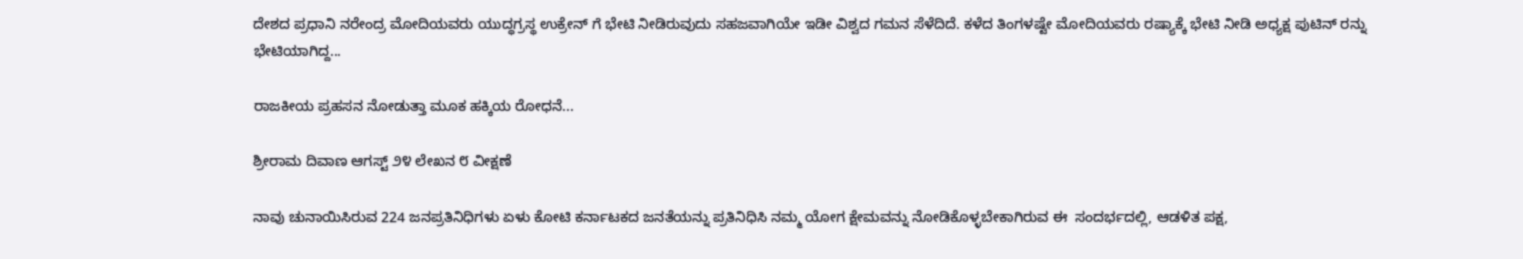ದೇಶದ ಪ್ರಧಾನಿ ನರೇಂದ್ರ ಮೋದಿಯವರು ಯುದ್ಧಗ್ರಸ್ಥ ಉಕ್ರೇನ್ ಗೆ ಭೇಟಿ ನೀಡಿರುವುದು ಸಹಜವಾಗಿಯೇ ಇಡೀ ವಿಶ್ವದ ಗಮನ ಸೆಳೆದಿದೆ. ಕಳೆದ ತಿಂಗಳಷ್ಟೇ ಮೋದಿಯವರು ರಷ್ಯಾಕ್ಕೆ ಭೇಟಿ ನೀಡಿ ಅಧ್ಯಕ್ಷ ಪುಟಿನ್ ರನ್ನು ಭೇಟಿಯಾಗಿದ್ದ...

ರಾಜಕೀಯ ಪ್ರಹಸನ ನೋಡುತ್ತಾ ಮೂಕ ಹಕ್ಕಿಯ ರೋಧನೆ...

ಶ್ರೀರಾಮ ದಿವಾಣ ಆಗಸ್ಟ್ ೨೪ ಲೇಖನ ೮ ವೀಕ್ಷಣೆ

ನಾವು ಚುನಾಯಿಸಿರುವ 224 ಜನಪ್ರತಿನಿಧಿಗಳು ಏಳು ಕೋಟಿ ಕರ್ನಾಟಕದ ಜನತೆಯನ್ನು ಪ್ರತಿನಿಧಿಸಿ ನಮ್ಮ ಯೋಗ ಕ್ಷೇಮವನ್ನು ನೋಡಿಕೊಳ್ಳಬೇಕಾಗಿರುವ ಈ  ಸಂದರ್ಭದಲ್ಲಿ, ಆಡಳಿತ ಪಕ್ಷ,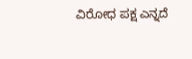ವಿರೋಧ ಪಕ್ಷ ಎನ್ನದೆ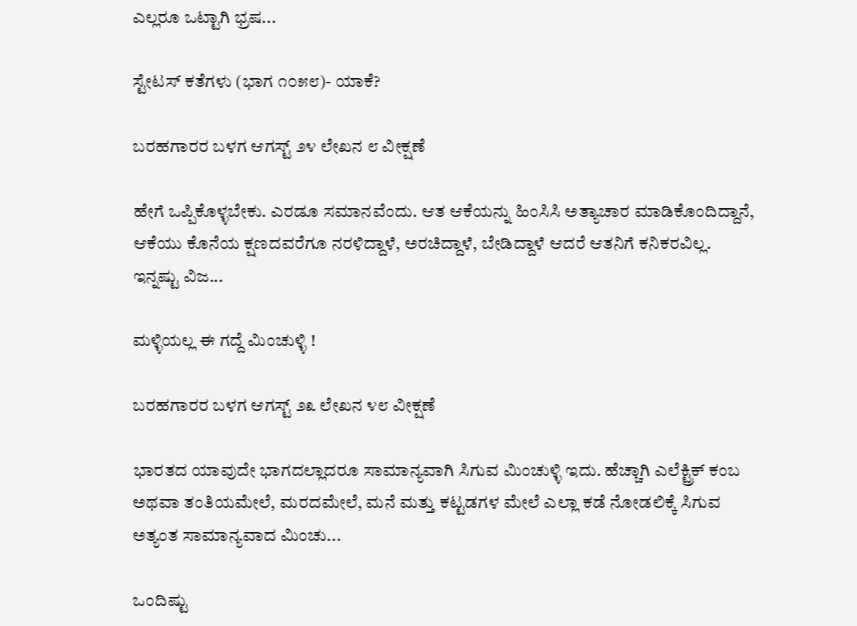ಎಲ್ಲರೂ ಒಟ್ಟಾಗಿ ಭ್ರಷ...

ಸ್ಟೇಟಸ್ ಕತೆಗಳು (ಭಾಗ ೧೦೫೮)- ಯಾಕೆ?

ಬರಹಗಾರರ ಬಳಗ ಆಗಸ್ಟ್ ೨೪ ಲೇಖನ ೮ ವೀಕ್ಷಣೆ

ಹೇಗೆ ಒಪ್ಪಿಕೊಳ್ಳಬೇಕು. ಎರಡೂ ಸಮಾನವೆಂದು. ಆತ ಆಕೆಯನ್ನು ಹಿಂಸಿಸಿ ಅತ್ಯಾಚಾರ ಮಾಡಿ‌ಕೊಂದಿದ್ದಾನೆ, ಆಕೆಯು ಕೊನೆಯ ಕ್ಷಣದವರೆಗೂ ನರಳಿದ್ದಾಳೆ, ಅರಚಿದ್ದಾಳೆ, ಬೇಡಿದ್ದಾಳೆ ಆದರೆ ಆತನಿಗೆ ಕನಿಕರವಿಲ್ಲ. ಇನ್ನಷ್ಟು ವಿಜ...

ಮಳ್ಳಿಯಲ್ಲ ಈ ಗದ್ದೆ ಮಿಂಚುಳ್ಳಿ !

ಬರಹಗಾರರ ಬಳಗ ಆಗಸ್ಟ್ ೨೩ ಲೇಖನ ೪೮ ವೀಕ್ಷಣೆ

ಭಾರತದ ಯಾವುದೇ ಭಾಗದಲ್ಲಾದರೂ ಸಾಮಾನ್ಯವಾಗಿ ಸಿಗುವ ಮಿಂಚುಳ್ಳಿ ಇದು. ಹೆಚ್ಚಾಗಿ ಎಲೆಕ್ಟ್ರಿಕ್ ಕಂಬ ಅಥವಾ ತಂತಿಯಮೇಲೆ, ಮರದಮೇಲೆ, ಮನೆ ಮತ್ತು ಕಟ್ಟಡಗಳ ಮೇಲೆ ಎಲ್ಲಾ ಕಡೆ ನೋಡಲಿಕ್ಕೆ ಸಿಗುವ ಅತ್ಯಂತ ಸಾಮಾನ್ಯವಾದ ಮಿಂಚು...

ಒಂದಿಷ್ಟು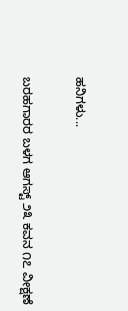ಹನಿಗಳು...

ಬರಹಗಾರರ ಬಳಗ ಆಗಸ್ಟ್ ೨೩ ಕವನ ೧೭ ವೀಕ್ಷಣೆ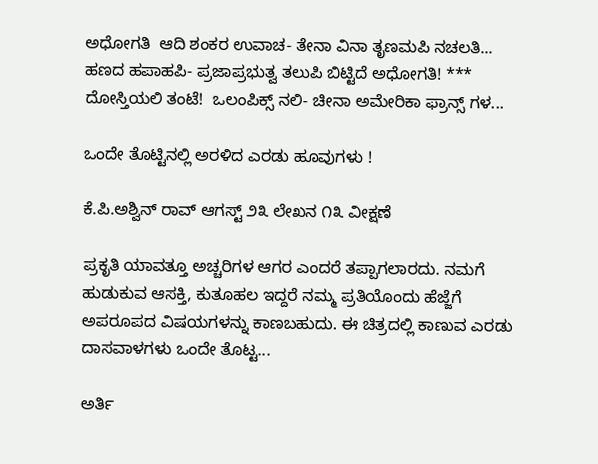ಅಧೋಗತಿ  ಆದಿ ಶಂಕರ ಉವಾಚ- ತೇನಾ ವಿನಾ ತೃಣಮಪಿ ನಚಲತಿ...   ಹಣದ ಹಪಾಹಪಿ- ಪ್ರಜಾಪ್ರಭುತ್ವ ತಲುಪಿ ಬಿಟ್ಟಿದೆ ಅಧೋಗತಿ! *** ದೋಸ್ತಿಯಲಿ ತಂಟೆ!  ಒಲಂಪಿಕ್ಸ್ ನಲಿ- ಚೀನಾ ಅಮೇರಿಕಾ ಫ್ರಾನ್ಸ್ ಗಳ...

ಒಂದೇ ತೊಟ್ಟಿನಲ್ಲಿ ಅರಳಿದ ಎರಡು ಹೂವುಗಳು !

ಕೆ.ಪಿ.ಅಶ್ವಿನ್ ರಾವ್ ಆಗಸ್ಟ್ ೨೩ ಲೇಖನ ೧೩ ವೀಕ್ಷಣೆ

ಪ್ರಕೃತಿ ಯಾವತ್ತೂ ಅಚ್ಚರಿಗಳ ಆಗರ ಎಂದರೆ ತಪ್ಪಾಗಲಾರದು. ನಮಗೆ ಹುಡುಕುವ ಆಸಕ್ತಿ, ಕುತೂಹಲ ಇದ್ದರೆ ನಮ್ಮ ಪ್ರತಿಯೊಂದು ಹೆಜ್ಜೆಗೆ ಅಪರೂಪದ ವಿಷಯಗಳನ್ನು ಕಾಣಬಹುದು. ಈ ಚಿತ್ರದಲ್ಲಿ ಕಾಣುವ ಎರಡು ದಾಸವಾಳಗಳು ಒಂದೇ ತೊಟ್ಟ...

ಅರ್ತಿ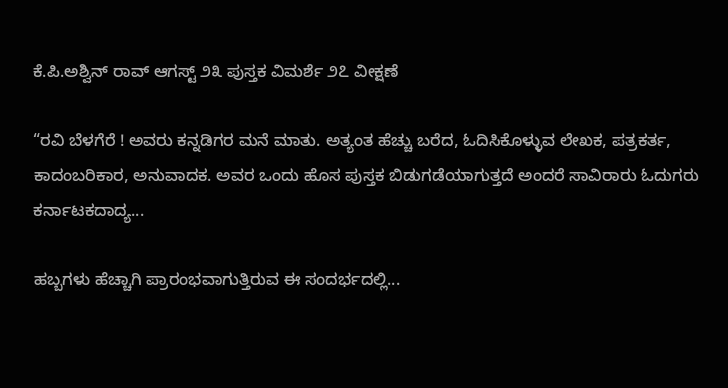ಕೆ.ಪಿ.ಅಶ್ವಿನ್ ರಾವ್ ಆಗಸ್ಟ್ ೨೩ ಪುಸ್ತಕ ವಿಮರ್ಶೆ ೨೭ ವೀಕ್ಷಣೆ

“ರವಿ ಬೆಳಗೆರೆ ! ಅವರು ಕನ್ನಡಿಗರ ಮನೆ ಮಾತು. ಅತ್ಯಂತ ಹೆಚ್ಚು ಬರೆದ, ಓದಿಸಿಕೊಳ್ಳುವ ಲೇಖಕ, ಪತ್ರಕರ್ತ, ಕಾದಂಬರಿಕಾರ, ಅನುವಾದಕ. ಅವರ ಒಂದು ಹೊಸ ಪುಸ್ತಕ ಬಿಡುಗಡೆಯಾಗುತ್ತದೆ ಅಂದರೆ ಸಾವಿರಾರು ಓದುಗರು ಕರ್ನಾಟಕದಾದ್ಯ...

ಹಬ್ಬಗಳು ಹೆಚ್ಚಾಗಿ ಪ್ರಾರಂಭವಾಗುತ್ತಿರುವ ಈ ಸಂದರ್ಭದಲ್ಲಿ...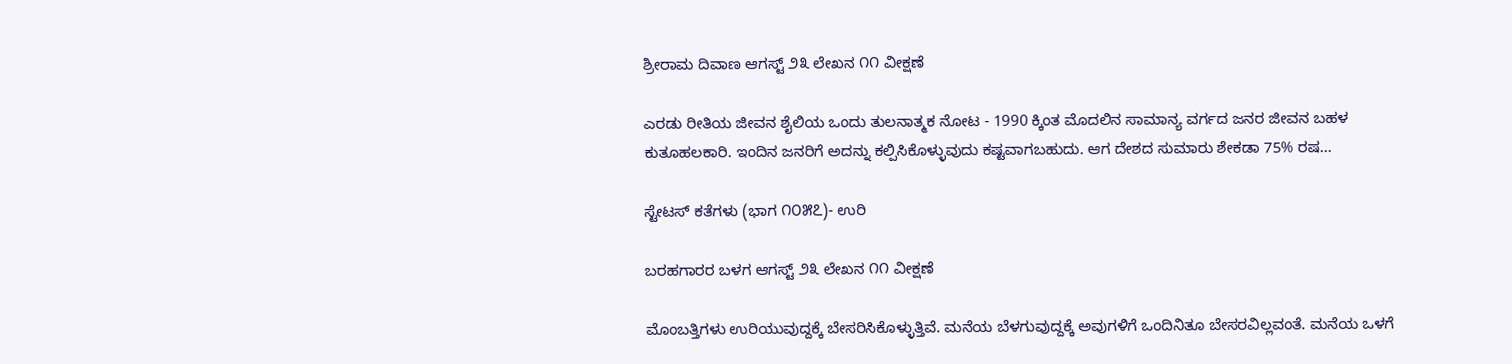ಶ್ರೀರಾಮ ದಿವಾಣ ಆಗಸ್ಟ್ ೨೩ ಲೇಖನ ೧೧ ವೀಕ್ಷಣೆ

ಎರಡು ರೀತಿಯ ಜೀವನ ಶೈಲಿಯ ಒಂದು ತುಲನಾತ್ಮಕ ನೋಟ - 1990 ಕ್ಕಿಂತ ಮೊದಲಿನ ಸಾಮಾನ್ಯ ವರ್ಗದ ಜನರ ಜೀವನ ಬಹಳ ಕುತೂಹಲಕಾರಿ. ಇಂದಿನ ಜನರಿಗೆ ಅದನ್ನು ಕಲ್ಪಿಸಿಕೊಳ್ಳುವುದು ಕಷ್ಟವಾಗಬಹುದು. ಆಗ ದೇಶದ ಸುಮಾರು ಶೇಕಡಾ 75% ರಷ...

ಸ್ಟೇಟಸ್ ಕತೆಗಳು (ಭಾಗ ೧೦೫೭)- ಉರಿ

ಬರಹಗಾರರ ಬಳಗ ಆಗಸ್ಟ್ ೨೩ ಲೇಖನ ೧೧ ವೀಕ್ಷಣೆ

ಮೊಂಬತ್ತಿಗಳು ಉರಿಯುವುದ್ದಕ್ಕೆ ಬೇಸರಿಸಿಕೊಳ್ಳುತ್ತಿವೆ. ಮನೆಯ ಬೆಳಗುವುದ್ದಕ್ಕೆ ಅವುಗಳಿಗೆ ಒಂದಿನಿತೂ ಬೇಸರವಿಲ್ಲವಂತೆ. ಮನೆಯ ಒಳಗೆ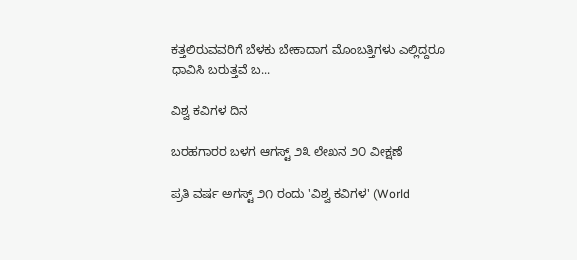ಕತ್ತಲಿರುವವರಿಗೆ ಬೆಳಕು ಬೇಕಾದಾಗ ಮೊಂಬತ್ತಿಗಳು ಎಲ್ಲಿದ್ದರೂ ಧಾವಿಸಿ ಬರುತ್ತವೆ ಬ...

ವಿಶ್ವ ಕವಿಗಳ ದಿನ

ಬರಹಗಾರರ ಬಳಗ ಆಗಸ್ಟ್ ೨೩ ಲೇಖನ ೨೦ ವೀಕ್ಷಣೆ

ಪ್ರತಿ ವರ್ಷ ಅಗಸ್ಟ್ ೨೧ ರಂದು 'ವಿಶ್ವ ಕವಿಗಳ' (World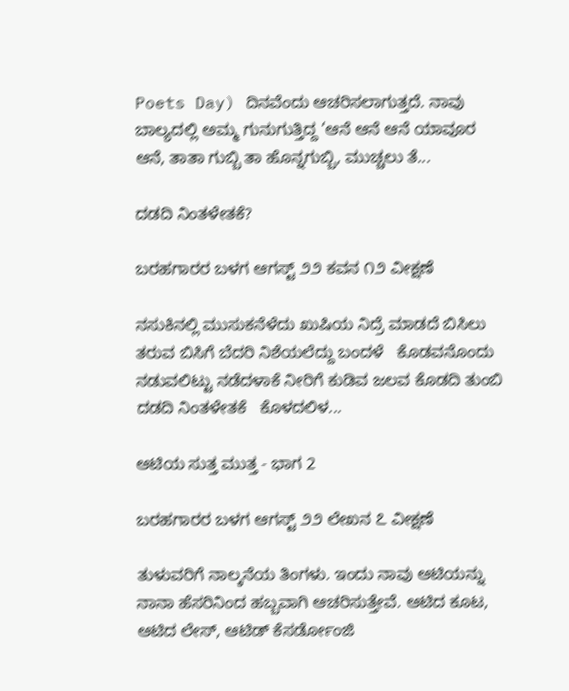Poets Day) ದಿನವೆಂದು ಆಚರಿಸಲಾಗುತ್ತದೆ. ನಾವು ಬಾಲ್ಯದಲ್ಲಿ ಅಮ್ಮ ಗುನುಗುತ್ತಿದ್ದ ‘ಆನೆ ಆನೆ ಆನೆ ಯಾವೂರ ಆನೆ, ತಾತಾ ಗುಬ್ಬಿ ತಾ ಹೊನ್ನಗುಬ್ಬಿ, ಮುಚ್ಚಲು ತೆ...

ದಡದಿ ನಿಂತಳೇತಕೆ?

ಬರಹಗಾರರ ಬಳಗ ಆಗಸ್ಟ್ ೨೨ ಕವನ ೧೨ ವೀಕ್ಷಣೆ

ನಸುಕಿನಲ್ಲಿ ಮುಸುಕನೆಳೆದು ಖುಷಿಯ ನಿದ್ರೆ ಮಾಡದೆ ಬಿಸಿಲು ತರುವ ಬಿಸಿಗೆ ಬೆದರಿ ನಿಶೆಯಲೆದ್ದು ಬಂದಳೆ   ಕೊಡವನೊಂದು ನಡುವಲಿಟ್ಟು ನಡೆದಳಾಕೆ ನೀರಿಗೆ ಕುಡಿವ ಜಲವ ಕೊಡದಿ ತುಂಬಿ ದಡದಿ ನಿಂತಳೇತಕೆ   ಕೊಳದಲಿಳ...

ಆಟಿಯ ಸುತ್ತ ಮುತ್ತ - ಭಾಗ 2

ಬರಹಗಾರರ ಬಳಗ ಆಗಸ್ಟ್ ೨೨ ಲೇಖನ ೭ ವೀಕ್ಷಣೆ

ತುಳುವರಿಗೆ ನಾಲ್ಕನೆಯ ತಿಂಗಳು. ಇಂದು ನಾವು ಆಟಿಯನ್ನು ನಾನಾ ಹೆಸರಿನಿಂದ ಹಬ್ಬವಾಗಿ ಆಚರಿಸುತ್ತೇವೆ. ಆಟಿದ ಕೂಟ, ಆಟಿದ ಲೇಸ್, ಆಟಿಡ್ ಕೆಸರ್ಡೋಂಜಿ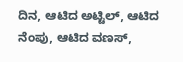ದಿನ, ಆಟಿದ ಅಟ್ಟಿಲ್, ಆಟಿದ ನೆಂಪು, ಆಟಿದ ವಣಸ್,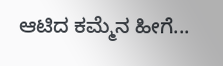ಆಟಿದ ಕಮ್ಮೆನ ಹೀಗೆ...